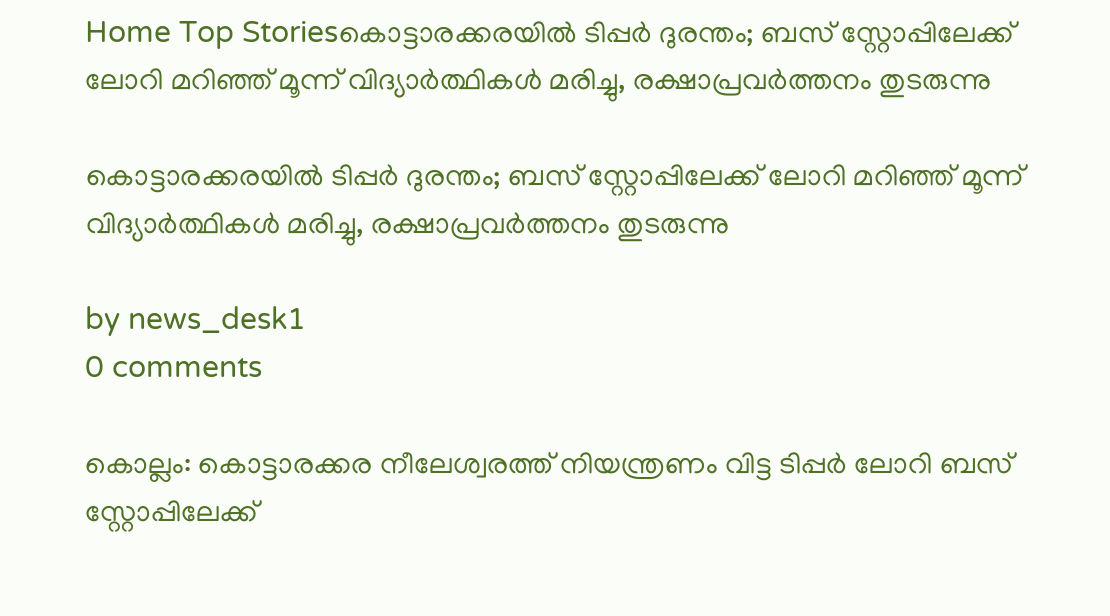Home Top Storiesകൊട്ടാരക്കരയിൽ ടിപ്പർ ദുരന്തം; ബസ് സ്റ്റോപ്പിലേക്ക് ലോറി മറിഞ്ഞ് മൂന്ന് വിദ്യാർത്ഥികൾ മരിച്ചു, രക്ഷാപ്രവർത്തനം തുടരുന്നു

കൊട്ടാരക്കരയിൽ ടിപ്പർ ദുരന്തം; ബസ് സ്റ്റോപ്പിലേക്ക് ലോറി മറിഞ്ഞ് മൂന്ന് വിദ്യാർത്ഥികൾ മരിച്ചു, രക്ഷാപ്രവർത്തനം തുടരുന്നു

by news_desk1
0 comments

കൊല്ലം: കൊട്ടാരക്കര നീലേശ്വരത്ത് നിയന്ത്രണം വിട്ട ടിപ്പർ ലോറി ബസ് സ്റ്റോപ്പിലേക്ക്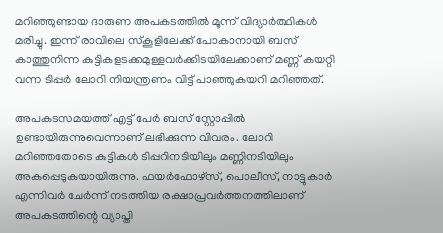മറിഞ്ഞുണ്ടായ ദാരുണ അപകടത്തിൽ മൂന്ന് വിദ്യാർത്ഥികൾ മരിച്ചു. ഇന്ന് രാവിലെ സ്കൂളിലേക്ക് പോകാനായി ബസ് കാത്തുനിന്ന കുട്ടികളടക്കമുള്ളവർക്കിടയിലേക്കാണ് മണ്ണ് കയറ്റി വന്ന ടിപ്പർ ലോറി നിയന്ത്രണം വിട്ട് പാഞ്ഞുകയറി മറിഞ്ഞത്.

അപകടസമയത്ത് എട്ട് പേർ ബസ് സ്റ്റോപ്പിൽ ഉണ്ടായിരുന്നുവെന്നാണ് ലഭിക്കുന്ന വിവരം. ലോറി മറിഞ്ഞതോടെ കുട്ടികൾ ടിപ്പറിനടിയിലും മണ്ണിനടിയിലും അകപ്പെടുകയായിരുന്നു. ഫയർഫോഴ്‌സ്, പൊലീസ്, നാട്ടുകാർ എന്നിവർ ചേർന്ന് നടത്തിയ രക്ഷാപ്രവർത്തനത്തിലാണ് അപകടത്തിന്റെ വ്യാപ്തി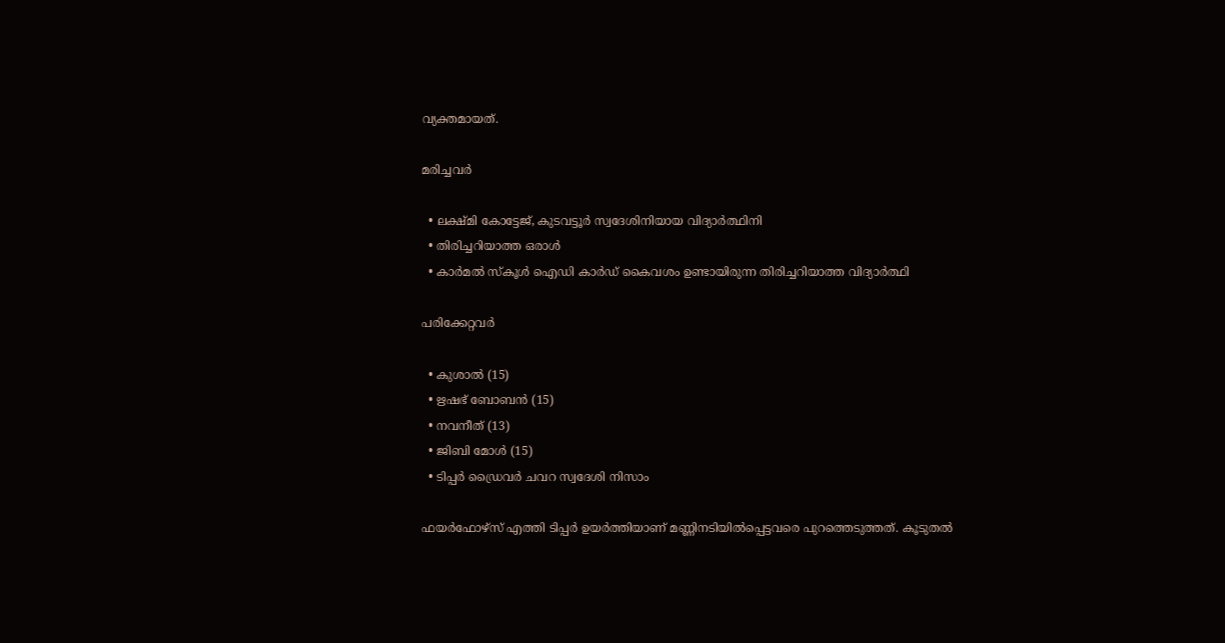വ്യക്തമായത്.

മരിച്ചവർ

  • ലക്ഷ്മി കോട്ടേജ്, കുടവട്ടൂർ സ്വദേശിനിയായ വിദ്യാർത്ഥിനി
  • തിരിച്ചറിയാത്ത ഒരാൾ
  • കാർമൽ സ്കൂൾ ഐഡി കാർഡ് കൈവശം ഉണ്ടായിരുന്ന തിരിച്ചറിയാത്ത വിദ്യാർത്ഥി

പരിക്കേറ്റവർ

  • കുശാൽ (15)
  • ഋഷഭ് ബോബൻ (15)
  • നവനീത് (13)
  • ജിബി മോൾ (15)
  • ടിപ്പർ ഡ്രൈവർ ചവറ സ്വദേശി നിസാം

ഫയർഫോഴ്‌സ് എത്തി ടിപ്പർ ഉയർത്തിയാണ് മണ്ണിനടിയിൽപ്പെട്ടവരെ പുറത്തെടുത്തത്. കൂടുതൽ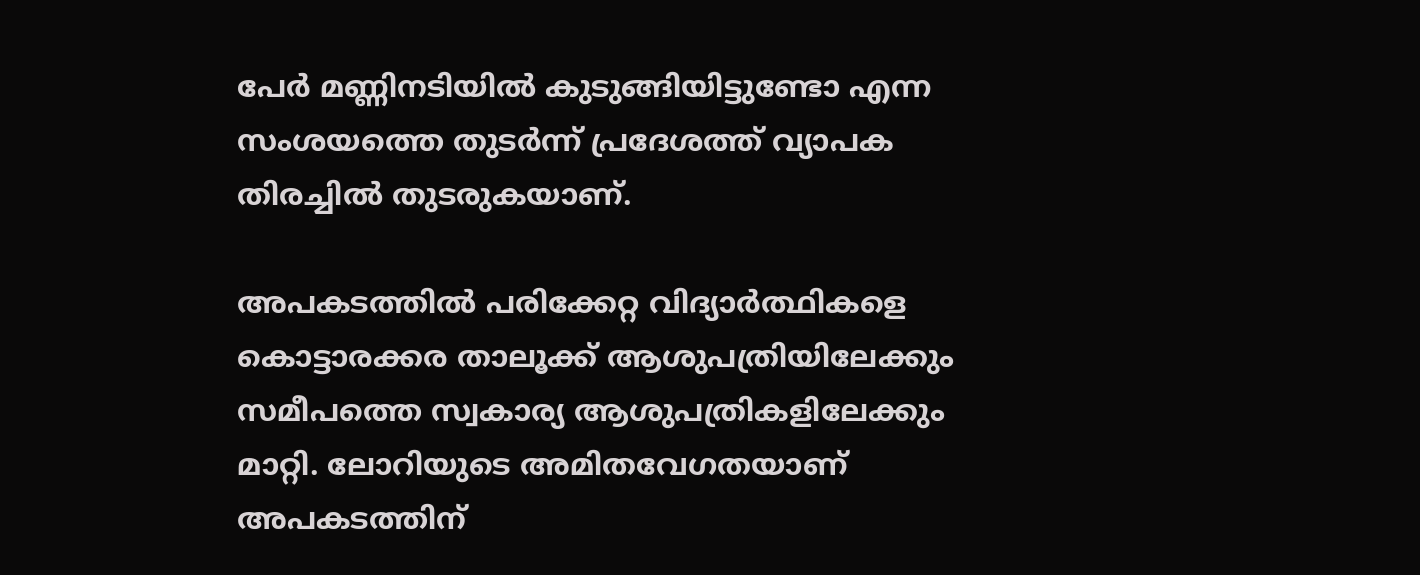പേർ മണ്ണിനടിയിൽ കുടുങ്ങിയിട്ടുണ്ടോ എന്ന സംശയത്തെ തുടർന്ന് പ്രദേശത്ത് വ്യാപക തിരച്ചിൽ തുടരുകയാണ്.

അപകടത്തിൽ പരിക്കേറ്റ വിദ്യാർത്ഥികളെ കൊട്ടാരക്കര താലൂക്ക് ആശുപത്രിയിലേക്കും സമീപത്തെ സ്വകാര്യ ആശുപത്രികളിലേക്കും മാറ്റി. ലോറിയുടെ അമിതവേഗതയാണ് അപകടത്തിന്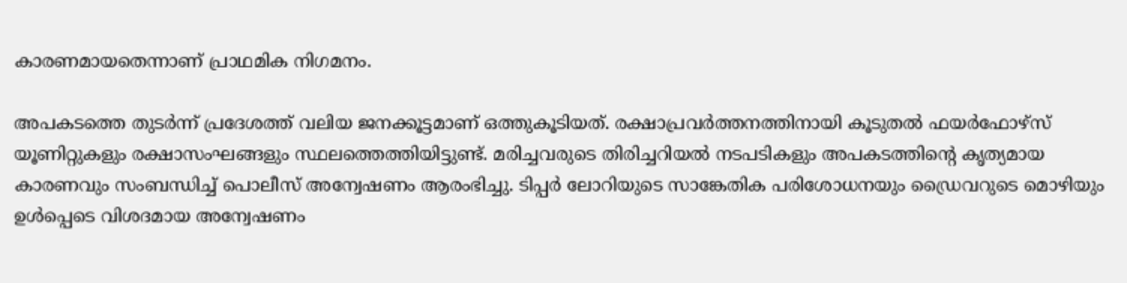കാരണമായതെന്നാണ് പ്രാഥമിക നിഗമനം.

അപകടത്തെ തുടർന്ന് പ്രദേശത്ത് വലിയ ജനക്കൂട്ടമാണ് ഒത്തുകൂടിയത്. രക്ഷാപ്രവർത്തനത്തിനായി കൂടുതൽ ഫയർഫോഴ്‌സ് യൂണിറ്റുകളും രക്ഷാസംഘങ്ങളും സ്ഥലത്തെത്തിയിട്ടുണ്ട്. മരിച്ചവരുടെ തിരിച്ചറിയൽ നടപടികളും അപകടത്തിന്റെ കൃത്യമായ കാരണവും സംബന്ധിച്ച് പൊലീസ് അന്വേഷണം ആരംഭിച്ചു. ടിപ്പർ ലോറിയുടെ സാങ്കേതിക പരിശോധനയും ഡ്രൈവറുടെ മൊഴിയും ഉൾപ്പെടെ വിശദമായ അന്വേഷണം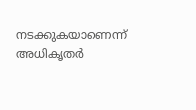നടക്കുകയാണെന്ന് അധികൃതർ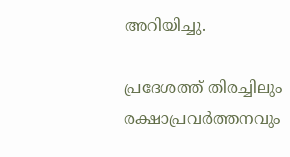അറിയിച്ചു.

പ്രദേശത്ത് തിരച്ചിലും രക്ഷാപ്രവർത്തനവും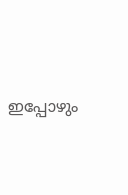ഇപ്പോഴും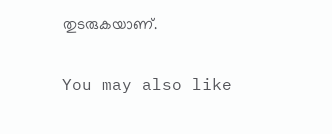തുടരുകയാണ്.

You may also like